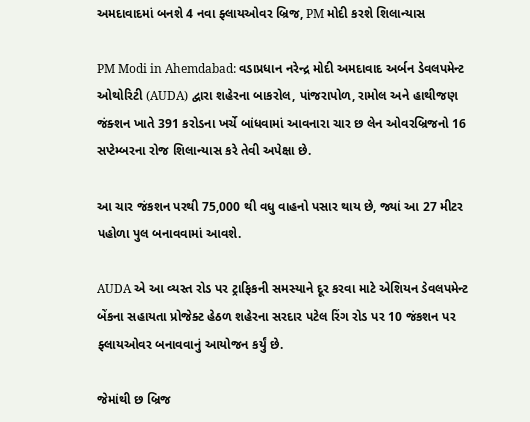અમદાવાદમાં બનશે 4 નવા ફ્લાયઓવર બ્રિજ, PM મોદી કરશે શિલાન્યાસ

PM Modi in Ahemdabad: વડાપ્રધાન નરેન્દ્ર મોદી અમદાવાદ અર્બન ડેવલપમેન્ટ ઓથોરિટી (AUDA) દ્વારા શહેરના બાકરોલ, પાંજરાપોળ, રામોલ અને હાથીજણ જંક્શન ખાતે 391 કરોડના ખર્ચે બાંધવામાં આવનારા ચાર છ લેન ઓવરબ્રિજનો 16 સપ્ટેમ્બરના રોજ શિલાન્યાસ કરે તેવી અપેક્ષા છે.

આ ચાર જંકશન પરથી 75,000 થી વધુ વાહનો પસાર થાય છે, જ્યાં આ 27 મીટર પહોળા પુલ બનાવવામાં આવશે.

AUDA એ આ વ્યસ્ત રોડ પર ટ્રાફિકની સમસ્યાને દૂર કરવા માટે એશિયન ડેવલપમેન્ટ બેંકના સહાયતા પ્રોજેક્ટ હેઠળ શહેરના સરદાર પટેલ રિંગ રોડ પર 10 જંકશન પર ફ્લાયઓવર બનાવવાનું આયોજન કર્યું છે.

જેમાંથી છ બ્રિજ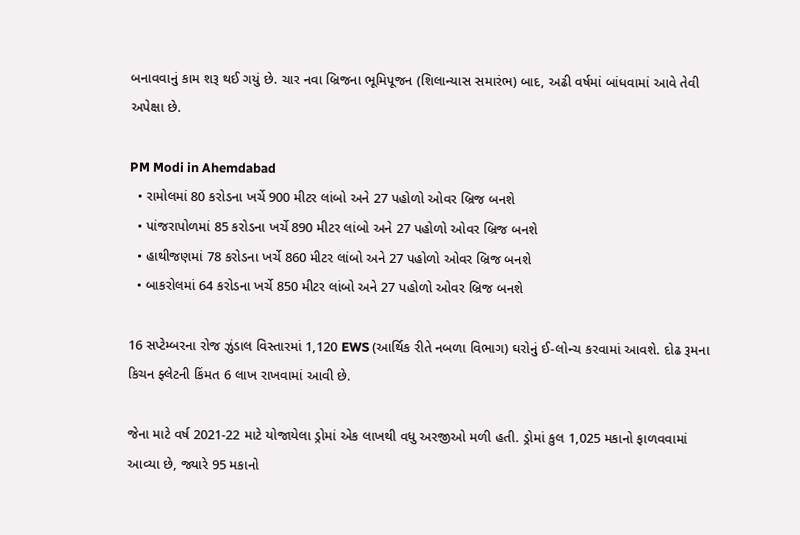બનાવવાનું કામ શરૂ થઈ ગયું છે. ચાર નવા બ્રિજના ભૂમિપૂજન (શિલાન્યાસ સમારંભ) બાદ, અઢી વર્ષમાં બાંધવામાં આવે તેવી અપેક્ષા છે.

PM Modi in Ahemdabad
  • રામોલમાં 80 કરોડના ખર્ચે 900 મીટર લાંબો અને 27 પહોળો ઓવર બ્રિજ બનશે
  • પાંજરાપોળમાં 85 કરોડના ખર્ચે 890 મીટર લાંબો અને 27 પહોળો ઓવર બ્રિજ બનશે
  • હાથીજણમાં 78 કરોડના ખર્ચે 860 મીટર લાંબો અને 27 પહોળો ઓવર બ્રિજ બનશે
  • બાકરોલમાં 64 કરોડના ખર્ચે 850 મીટર લાંબો અને 27 પહોળો ઓવર બ્રિજ બનશે

16 સપ્ટેમ્બરના રોજ ઝુંડાલ વિસ્તારમાં 1,120 EWS (આર્થિક રીતે નબળા વિભાગ) ઘરોનું ઈ-લોન્ચ કરવામાં આવશે. દોઢ રૂમના કિચન ફ્લેટની કિંમત 6 લાખ રાખવામાં આવી છે.

જેના માટે વર્ષ 2021-22 માટે યોજાયેલા ડ્રોમાં એક લાખથી વધુ અરજીઓ મળી હતી. ડ્રોમાં કુલ 1,025 મકાનો ફાળવવામાં આવ્યા છે, જ્યારે 95 મકાનો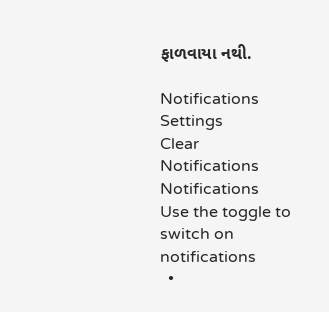ફાળવાયા નથી.

Notifications
Settings
Clear Notifications
Notifications
Use the toggle to switch on notifications
  •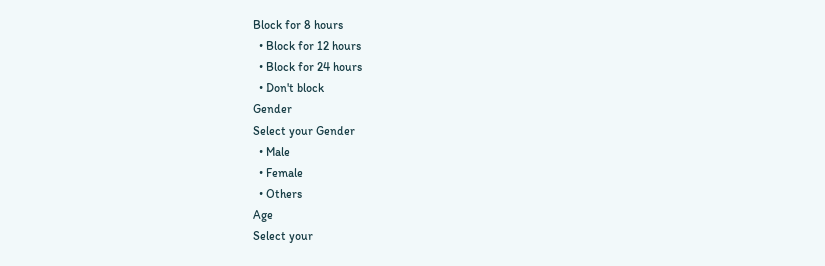Block for 8 hours
  • Block for 12 hours
  • Block for 24 hours
  • Don't block
Gender
Select your Gender
  • Male
  • Female
  • Others
Age
Select your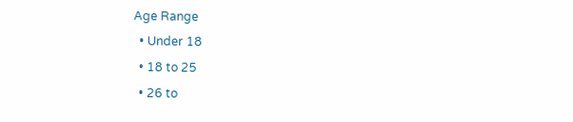Age Range
  • Under 18
  • 18 to 25
  • 26 to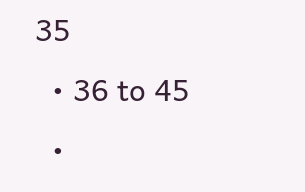35
  • 36 to 45
  •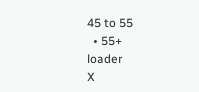45 to 55
  • 55+
loader
X